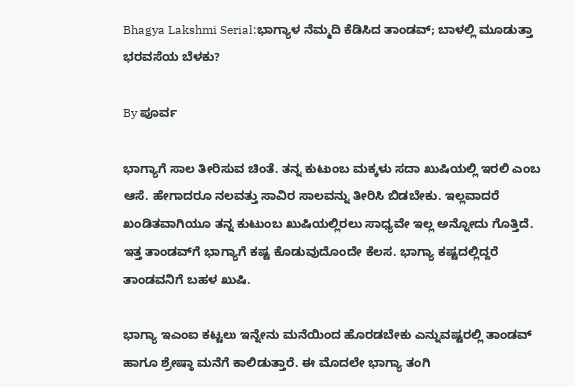Bhagya Lakshmi Serial:ಭಾಗ್ಯಾಳ ನೆಮ್ಮದಿ ಕೆಡಿಸಿದ ತಾಂಡವ್; ಬಾಳಲ್ಲಿ ಮೂಡುತ್ತಾ ಭರವಸೆಯ ಬೆಳಕು?

By ಪೂರ್ವ

ಭಾಗ್ಯಾಗೆ ಸಾಲ ತೀರಿಸುವ ಚಿಂತೆ. ತನ್ನ ಕುಟುಂಬ ಮಕ್ಕಳು ಸದಾ ಖುಷಿಯಲ್ಲಿ ಇರಲಿ ಎಂಬ ಆಸೆ. ಹೇಗಾದರೂ ನಲವತ್ತು ಸಾವಿರ ಸಾಲವನ್ನು ತೀರಿಸಿ ಬಿಡಬೇಕು. ಇಲ್ಲವಾದರೆ ಖಂಡಿತವಾಗಿಯೂ ತನ್ನ ಕುಟುಂಬ ಖುಷಿಯಲ್ಲಿರಲು ಸಾಧ್ಯವೇ ಇಲ್ಲ ಅನ್ನೋದು ಗೊತ್ತಿದೆ. ಇತ್ತ ತಾಂಡವ್‌ಗೆ ಭಾಗ್ಯಾಗೆ ಕಷ್ಟ ಕೊಡುವುದೊಂದೇ ಕೆಲಸ. ಭಾಗ್ಯಾ ಕಷ್ಟದಲ್ಲಿದ್ದರೆ ತಾಂಡವನಿಗೆ ಬಹಳ ಖುಷಿ.

ಭಾಗ್ಯಾ ಇಎಂಐ ಕಟ್ಟಲು ಇನ್ನೇನು ಮನೆಯಿಂದ ಹೊರಡಬೇಕು ಎನ್ನುವಷ್ಟರಲ್ಲಿ ತಾಂಡವ್ ಹಾಗೂ ಶ್ರೇಷ್ಠಾ ಮನೆಗೆ ಕಾಲಿಡುತ್ತಾರೆ. ಈ ಮೊದಲೇ ಭಾಗ್ಯಾ ತಂಗಿ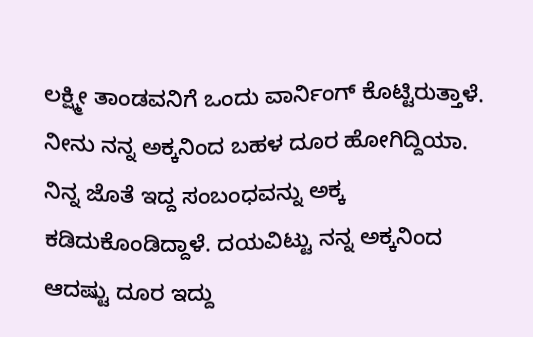ಲಕ್ಷ್ಮೀ ತಾಂಡವನಿಗೆ ಒಂದು ವಾರ್ನಿಂಗ್ ಕೊಟ್ಟಿರುತ್ತಾಳೆ. ನೀನು ನನ್ನ ಅಕ್ಕನಿಂದ ಬಹಳ ದೂರ ಹೋಗಿದ್ದಿಯಾ. ನಿನ್ನ ಜೊತೆ ಇದ್ದ ಸಂಬಂಧವನ್ನು ಅಕ್ಕ ಕಡಿದುಕೊಂಡಿದ್ದಾಳೆ. ದಯವಿಟ್ಟು ನನ್ನ ಅಕ್ಕನಿಂದ ಆದಷ್ಟು ದೂರ ಇದ್ದು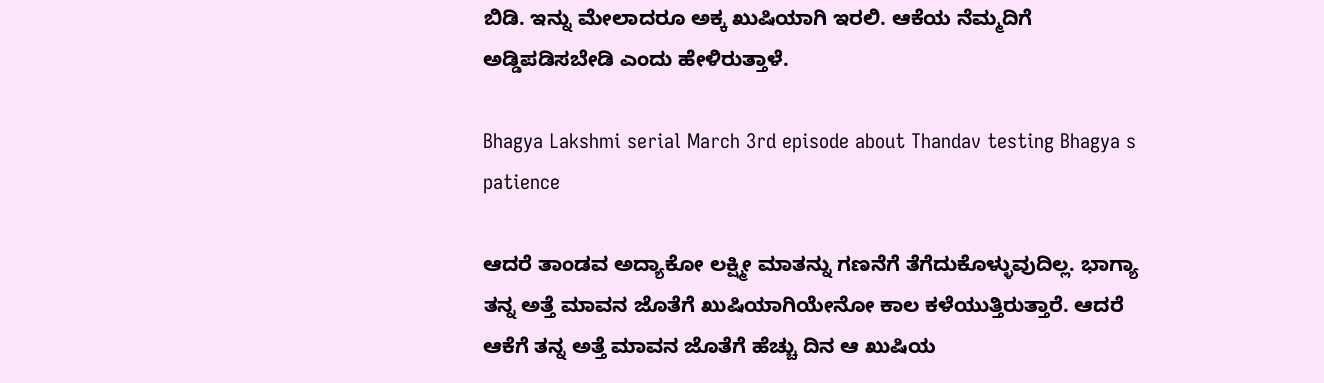ಬಿಡಿ. ಇನ್ನು ಮೇಲಾದರೂ ಅಕ್ಕ ಖುಷಿಯಾಗಿ ಇರಲಿ. ಆಕೆಯ ನೆಮ್ಮದಿಗೆ ಅಡ್ಡಿಪಡಿಸಬೇಡಿ ಎಂದು ಹೇಳಿರುತ್ತಾಳೆ.

Bhagya Lakshmi serial March 3rd episode about Thandav testing Bhagya s patience

ಆದರೆ ತಾಂಡವ ಅದ್ಯಾಕೋ ಲಕ್ಷ್ಮೀ ಮಾತನ್ನು ಗಣನೆಗೆ ತೆಗೆದುಕೊಳ್ಳುವುದಿಲ್ಲ. ಭಾಗ್ಯಾ ತನ್ನ ಅತ್ತೆ ಮಾವನ ಜೊತೆಗೆ ಖುಷಿಯಾಗಿಯೇನೋ ಕಾಲ ಕಳೆಯುತ್ತಿರುತ್ತಾರೆ. ಆದರೆ ಆಕೆಗೆ ತನ್ನ ಅತ್ತೆ ಮಾವನ ಜೊತೆಗೆ ಹೆಚ್ಚು ದಿನ ಆ ಖುಷಿಯ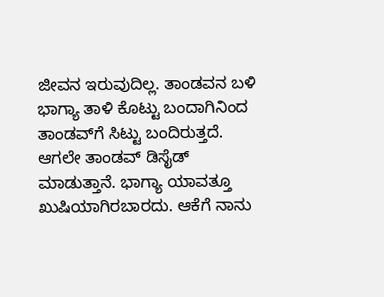ಜೀವನ ಇರುವುದಿಲ್ಲ. ತಾಂಡವನ ಬಳಿ ಭಾಗ್ಯಾ ತಾಳಿ ಕೊಟ್ಟು ಬಂದಾಗಿನಿಂದ ತಾಂಡವ್‌ಗೆ ಸಿಟ್ಟು ಬಂದಿರುತ್ತದೆ. ಆಗಲೇ ತಾಂಡವ್ ಡಿಸೈಡ್ ಮಾಡುತ್ತಾನೆ. ಭಾಗ್ಯಾ ಯಾವತ್ತೂ ಖುಷಿಯಾಗಿರಬಾರದು. ಆಕೆಗೆ ನಾನು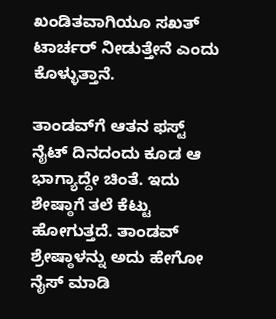ಖಂಡಿತವಾಗಿಯೂ ಸಖತ್ ಟಾರ್ಚರ್ ನೀಡುತ್ತೇನೆ ಎಂದು ಕೊಳ್ಳುತ್ತಾನೆ.

ತಾಂಡವ್‌ಗೆ ಆತನ ಫಸ್ಟ್ ನೈಟ್ ದಿನದಂದು ಕೂಡ ಆ ಭಾಗ್ಯಾದ್ದೇ ಚಿಂತೆ. ಇದು ಶೇಷ್ಠಾಗೆ ತಲೆ ಕೆಟ್ಟು ಹೋಗುತ್ತದೆ. ತಾಂಡವ್ ಶ್ರೇಷ್ಠಾಳನ್ನು ಅದು ಹೇಗೋ ನೈಸ್ ಮಾಡಿ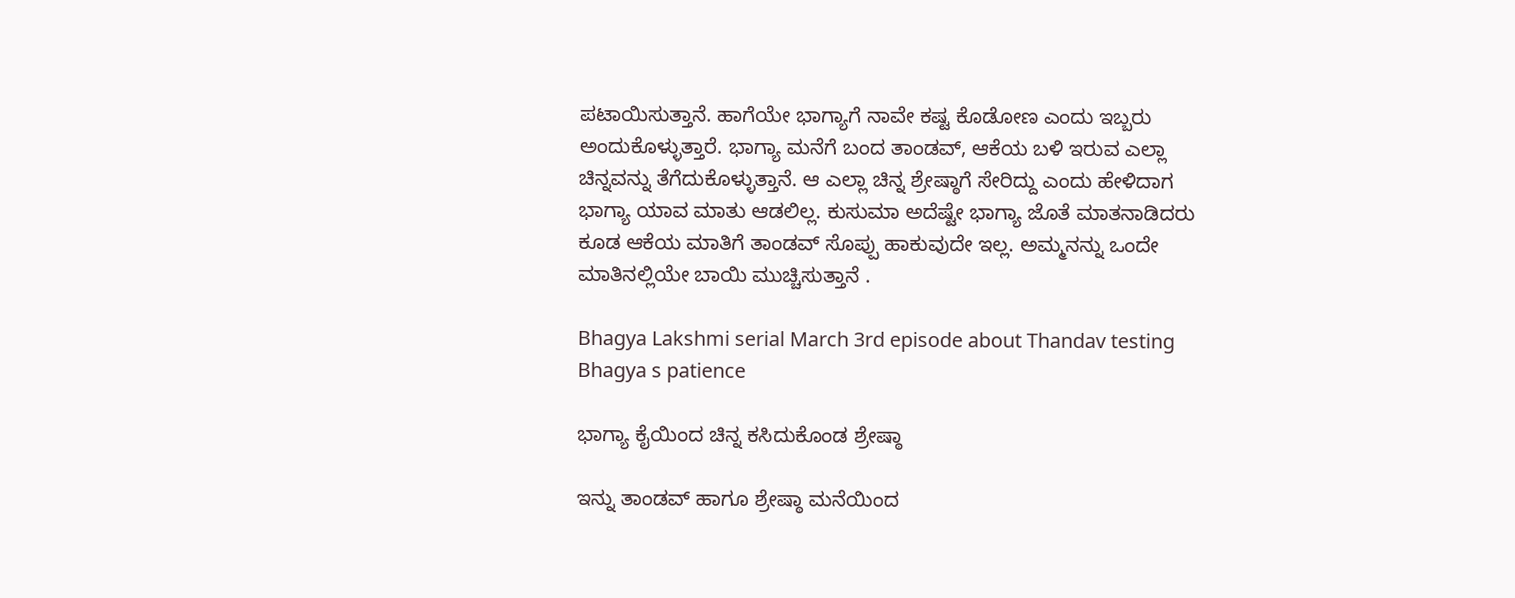ಪಟಾಯಿಸುತ್ತಾನೆ. ಹಾಗೆಯೇ ಭಾಗ್ಯಾಗೆ ನಾವೇ ಕಷ್ಟ ಕೊಡೋಣ ಎಂದು ಇಬ್ಬರು ಅಂದುಕೊಳ್ಳುತ್ತಾರೆ. ಭಾಗ್ಯಾ ಮನೆಗೆ ಬಂದ ತಾಂಡವ್, ಆಕೆಯ ಬಳಿ ಇರುವ ಎಲ್ಲಾ ಚಿನ್ನವನ್ನು ತೆಗೆದುಕೊಳ್ಳುತ್ತಾನೆ. ಆ ಎಲ್ಲಾ ಚಿನ್ನ ಶ್ರೇಷ್ಠಾಗೆ ಸೇರಿದ್ದು ಎಂದು ಹೇಳಿದಾಗ ಭಾಗ್ಯಾ ಯಾವ ಮಾತು ಆಡಲಿಲ್ಲ. ಕುಸುಮಾ ಅದೆಷ್ಟೇ ಭಾಗ್ಯಾ ಜೊತೆ ಮಾತನಾಡಿದರು ಕೂಡ ಆಕೆಯ ಮಾತಿಗೆ ತಾಂಡವ್ ಸೊಪ್ಪು ಹಾಕುವುದೇ ಇಲ್ಲ. ಅಮ್ಮನನ್ನು ಒಂದೇ ಮಾತಿನಲ್ಲಿಯೇ ಬಾಯಿ ಮುಚ್ಚಿಸುತ್ತಾನೆ .

Bhagya Lakshmi serial March 3rd episode about Thandav testing Bhagya s patience

ಭಾಗ್ಯಾ ಕೈಯಿಂದ ಚಿನ್ನ ಕಸಿದುಕೊಂಡ ಶ್ರೇಷ್ಠಾ

ಇನ್ನು ತಾಂಡವ್ ಹಾಗೂ ಶ್ರೇಷ್ಠಾ ಮನೆಯಿಂದ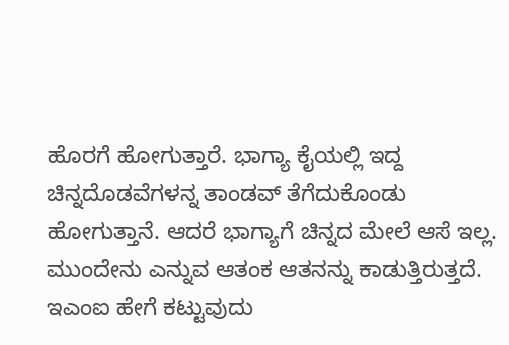ಹೊರಗೆ ಹೋಗುತ್ತಾರೆ. ಭಾಗ್ಯಾ ಕೈಯಲ್ಲಿ ಇದ್ದ ಚಿನ್ನದೊಡವೆಗಳನ್ನ ತಾಂಡವ್ ತೆಗೆದುಕೊಂಡು ಹೋಗುತ್ತಾನೆ. ಆದರೆ ಭಾಗ್ಯಾಗೆ ಚಿನ್ನದ ಮೇಲೆ ಆಸೆ ಇಲ್ಲ. ಮುಂದೇನು ಎನ್ನುವ ಆತಂಕ ಆತನನ್ನು ಕಾಡುತ್ತಿರುತ್ತದೆ. ಇಎಂಐ ಹೇಗೆ ಕಟ್ಟುವುದು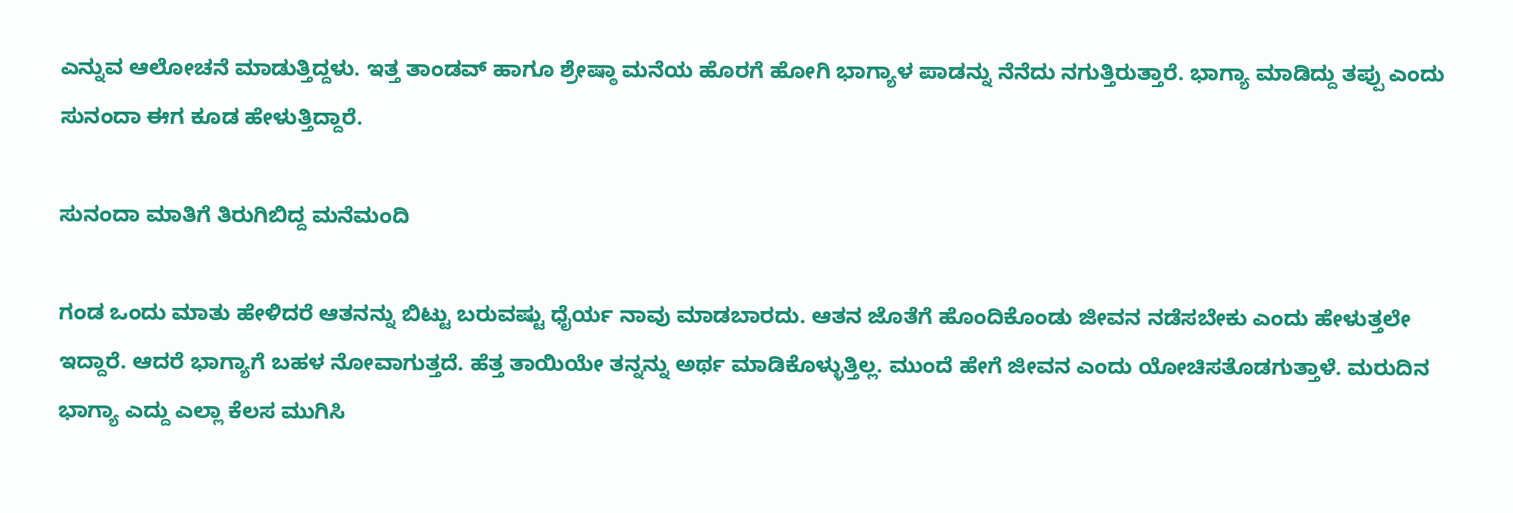ಎನ್ನುವ ಆಲೋಚನೆ ಮಾಡುತ್ತಿದ್ದಳು. ಇತ್ತ ತಾಂಡವ್ ಹಾಗೂ ಶ್ರೇಷ್ಠಾ ಮನೆಯ ಹೊರಗೆ ಹೋಗಿ ಭಾಗ್ಯಾಳ ಪಾಡನ್ನು ನೆನೆದು ನಗುತ್ತಿರುತ್ತಾರೆ. ಭಾಗ್ಯಾ ಮಾಡಿದ್ದು ತಪ್ಪು ಎಂದು ಸುನಂದಾ ಈಗ ಕೂಡ ಹೇಳುತ್ತಿದ್ದಾರೆ.

ಸುನಂದಾ ಮಾತಿಗೆ ತಿರುಗಿಬಿದ್ದ ಮನೆಮಂದಿ

ಗಂಡ ಒಂದು ಮಾತು ಹೇಳಿದರೆ ಆತನನ್ನು ಬಿಟ್ಟು ಬರುವಷ್ಟು ಧೈರ್ಯ ನಾವು ಮಾಡಬಾರದು. ಆತನ ಜೊತೆಗೆ ಹೊಂದಿಕೊಂಡು ಜೀವನ ನಡೆಸಬೇಕು ಎಂದು ಹೇಳುತ್ತಲೇ ಇದ್ದಾರೆ. ಆದರೆ ಭಾಗ್ಯಾಗೆ ಬಹಳ ನೋವಾಗುತ್ತದೆ. ಹೆತ್ತ ತಾಯಿಯೇ ತನ್ನನ್ನು ಅರ್ಥ ಮಾಡಿಕೊಳ್ಳುತ್ತಿಲ್ಲ. ಮುಂದೆ ಹೇಗೆ ಜೀವನ ಎಂದು ಯೋಚಿಸತೊಡಗುತ್ತಾಳೆ. ಮರುದಿನ ಭಾಗ್ಯಾ ಎದ್ದು ಎಲ್ಲಾ ಕೆಲಸ ಮುಗಿಸಿ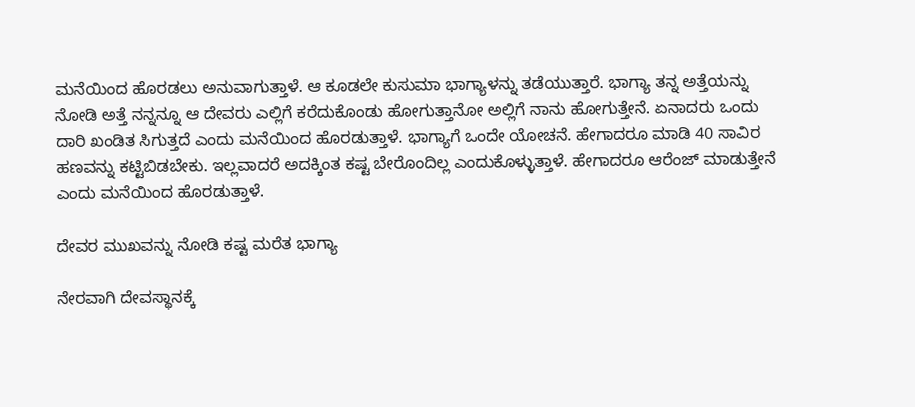ಮನೆಯಿಂದ ಹೊರಡಲು ಅನುವಾಗುತ್ತಾಳೆ. ಆ ಕೂಡಲೇ ಕುಸುಮಾ ಭಾಗ್ಯಾಳನ್ನು ತಡೆಯುತ್ತಾರೆ. ಭಾಗ್ಯಾ ತನ್ನ ಅತ್ತೆಯನ್ನು ನೋಡಿ ಅತ್ತೆ ನನ್ನನ್ನೂ ಆ ದೇವರು ಎಲ್ಲಿಗೆ ಕರೆದುಕೊಂಡು ಹೋಗುತ್ತಾನೋ ಅಲ್ಲಿಗೆ ನಾನು ಹೋಗುತ್ತೇನೆ. ಏನಾದರು ಒಂದು ದಾರಿ ಖಂಡಿತ ಸಿಗುತ್ತದೆ ಎಂದು ಮನೆಯಿಂದ ಹೊರಡುತ್ತಾಳೆ. ಭಾಗ್ಯಾಗೆ ಒಂದೇ ಯೋಚನೆ. ಹೇಗಾದರೂ ಮಾಡಿ 40 ಸಾವಿರ ಹಣವನ್ನು ಕಟ್ಟಿಬಿಡಬೇಕು. ಇಲ್ಲವಾದರೆ ಅದಕ್ಕಿಂತ ಕಷ್ಟ ಬೇರೊಂದಿಲ್ಲ ಎಂದುಕೊಳ್ಳುತ್ತಾಳೆ. ಹೇಗಾದರೂ ಆರೆಂಜ್ ಮಾಡುತ್ತೇನೆ ಎಂದು ಮನೆಯಿಂದ ಹೊರಡುತ್ತಾಳೆ.

ದೇವರ ಮುಖವನ್ನು ನೋಡಿ ಕಷ್ಟ ಮರೆತ ಭಾಗ್ಯಾ

ನೇರವಾಗಿ ದೇವಸ್ಥಾನಕ್ಕೆ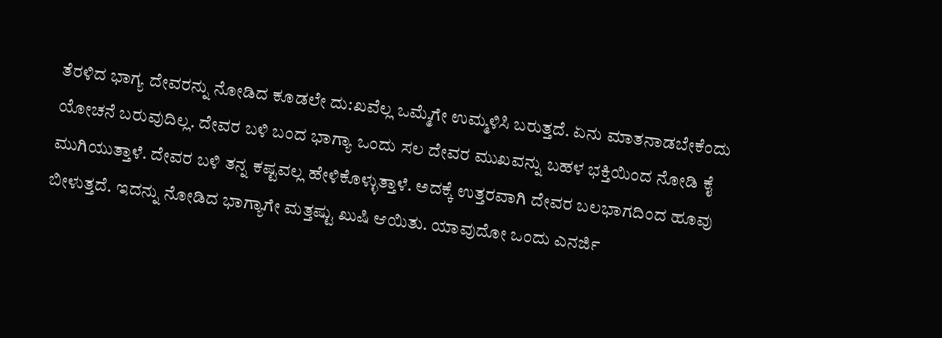ತೆರಳಿದ ಭಾಗ್ಯ ದೇವರನ್ನು ನೋಡಿದ ಕೂಡಲೇ ದು:ಖವೆಲ್ಲ ಒಮ್ಮೆಗೇ ಉಮ್ಮಳಿಸಿ ಬರುತ್ತದೆ. ಏನು ಮಾತನಾಡಬೇಕೆಂದು ಯೋಚನೆ ಬರುವುದಿಲ್ಲ. ದೇವರ ಬಳಿ ಬಂದ ಭಾಗ್ಯಾ ಒಂದು ಸಲ ದೇವರ ಮುಖವನ್ನು ಬಹಳ ಭಕ್ತಿಯಿಂದ ನೋಡಿ ಕೈ ಮುಗಿಯುತ್ತಾಳೆ. ದೇವರ ಬಳಿ ತನ್ನ ಕಷ್ಟವಲ್ಲ ಹೇಳಿಕೊಳ್ಳುತ್ತಾಳೆ. ಅದಕ್ಕೆ ಉತ್ತರವಾಗಿ ದೇವರ ಬಲಭಾಗದಿಂದ ಹೂವು ಬೀಳುತ್ತದೆ. ಇದನ್ನು ನೋಡಿದ ಭಾಗ್ಯಾಗೇ ಮತ್ತಷ್ಟು ಖುಷಿ ಆಯಿತು. ಯಾವುದೋ ಒಂದು ಎನರ್ಜಿ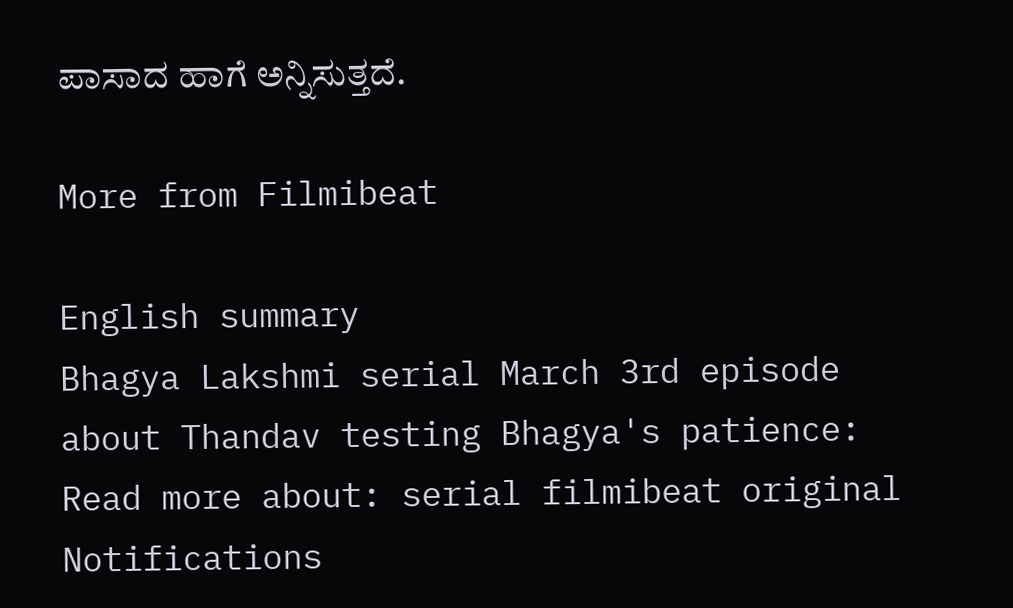ಪಾಸಾದ ಹಾಗೆ ಅನ್ನಿಸುತ್ತದೆ.

More from Filmibeat

English summary
Bhagya Lakshmi serial March 3rd episode about Thandav testing Bhagya's patience:
Read more about: serial filmibeat original
Notifications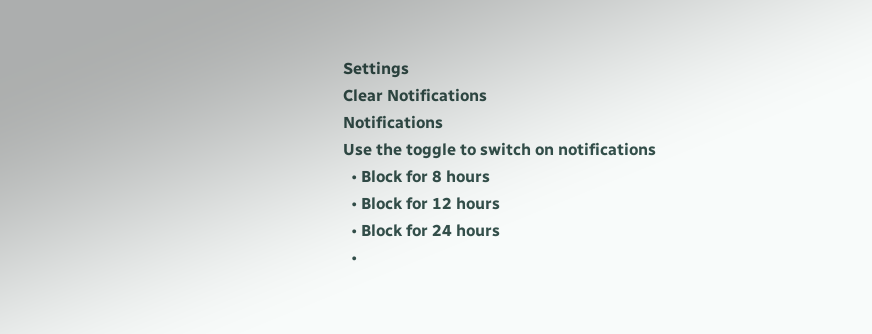Settings
Clear Notifications
Notifications
Use the toggle to switch on notifications
  • Block for 8 hours
  • Block for 12 hours
  • Block for 24 hours
  •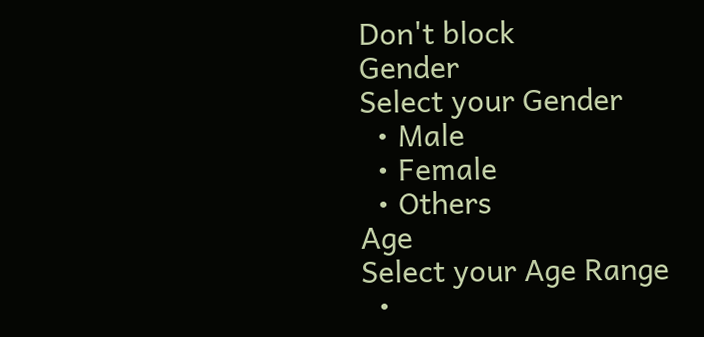Don't block
Gender
Select your Gender
  • Male
  • Female
  • Others
Age
Select your Age Range
  •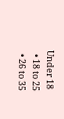Under 18
  • 18 to 25
  • 26 to 35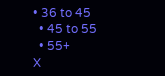• 36 to 45
  • 45 to 55
  • 55+
X